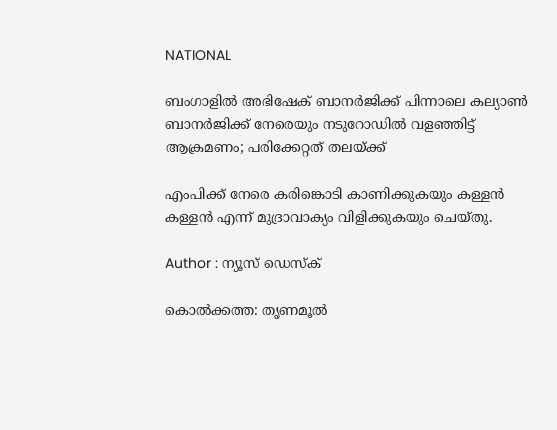NATIONAL

ബംഗാളില്‍ അഭിഷേക് ബാനര്‍ജിക്ക് പിന്നാലെ കല്യാണ്‍ ബാനര്‍ജിക്ക് നേരെയും നടുറോഡില്‍ വളഞ്ഞിട്ട് ആക്രമണം; പരിക്കേറ്റത് തലയ്ക്ക്

എംപിക്ക് നേരെ കരിങ്കൊടി കാണിക്കുകയും കള്ളന്‍ കള്ളന്‍ എന്ന് മുദ്രാവാക്യം വിളിക്കുകയും ചെയ്തു.

Author : ന്യൂസ് ഡെസ്ക്

കൊല്‍ക്കത്ത: തൃണമൂല്‍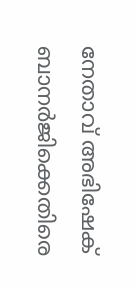നേതാവ് അഭിഷേക് ബാനര്‍ജിക്കെതിരെ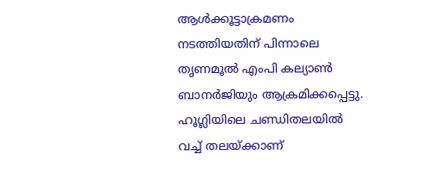ആള്‍ക്കൂട്ടാക്രമണം നടത്തിയതിന് പിന്നാലെ തൃണമൂല്‍ എംപി കല്യാണ്‍ ബാനര്‍ജിയും ആക്രമിക്കപ്പെട്ടു. ഹൂഗ്ലിയിലെ ചണ്ഡിതലയില്‍ വച്ച് തലയ്ക്കാണ്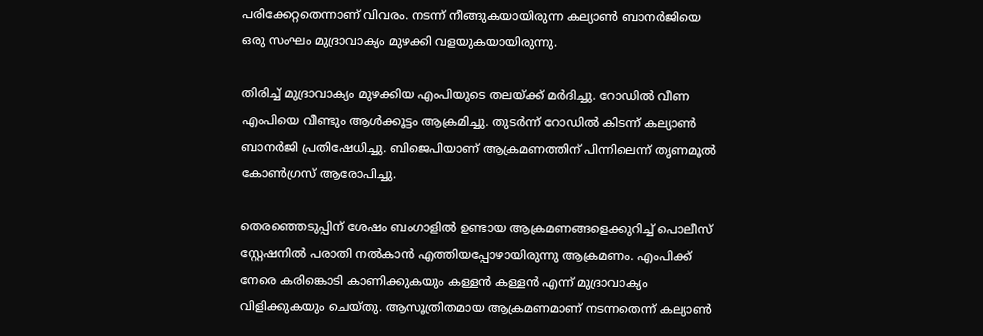പരിക്കേറ്റതെന്നാണ് വിവരം. നടന്ന് നീങ്ങുകയായിരുന്ന കല്യാണ്‍ ബാനര്‍ജിയെ ഒരു സംഘം മുദ്രാവാക്യം മുഴക്കി വളയുകയായിരുന്നു.

തിരിച്ച് മുദ്രാവാക്യം മുഴക്കിയ എംപിയുടെ തലയ്ക്ക് മര്‍ദിച്ചു. റോഡില്‍ വീണ എംപിയെ വീണ്ടും ആള്‍ക്കൂട്ടം ആക്രമിച്ചു. തുടര്‍ന്ന് റോഡില്‍ കിടന്ന് കല്യാണ്‍ ബാനര്‍ജി പ്രതിഷേധിച്ചു. ബിജെപിയാണ് ആക്രമണത്തിന് പിന്നിലെന്ന് തൃണമൂല്‍ കോണ്‍ഗ്രസ് ആരോപിച്ചു.

തെരഞ്ഞെടുപ്പിന് ശേഷം ബംഗാളില്‍ ഉണ്ടായ ആക്രമണങ്ങളെക്കുറിച്ച് പൊലീസ് സ്റ്റേഷനില്‍ പരാതി നല്‍കാന്‍ എത്തിയപ്പോഴായിരുന്നു ആക്രമണം. എംപിക്ക് നേരെ കരിങ്കൊടി കാണിക്കുകയും കള്ളന്‍ കള്ളന്‍ എന്ന് മുദ്രാവാക്യം വിളിക്കുകയും ചെയ്തു. ആസൂത്രിതമായ ആക്രമണമാണ് നടന്നതെന്ന് കല്യാണ്‍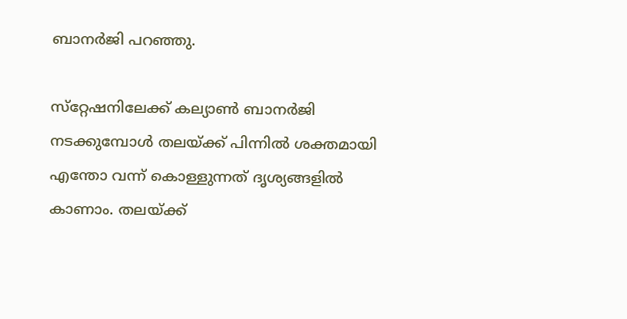ബാനര്‍ജി പറഞ്ഞു.

സ്‌റ്റേഷനിലേക്ക് കല്യാണ്‍ ബാനര്‍ജി നടക്കുമ്പോള്‍ തലയ്ക്ക് പിന്നില്‍ ശക്തമായി എന്തോ വന്ന് കൊള്ളുന്നത് ദൃശ്യങ്ങളില്‍ കാണാം. തലയ്ക്ക്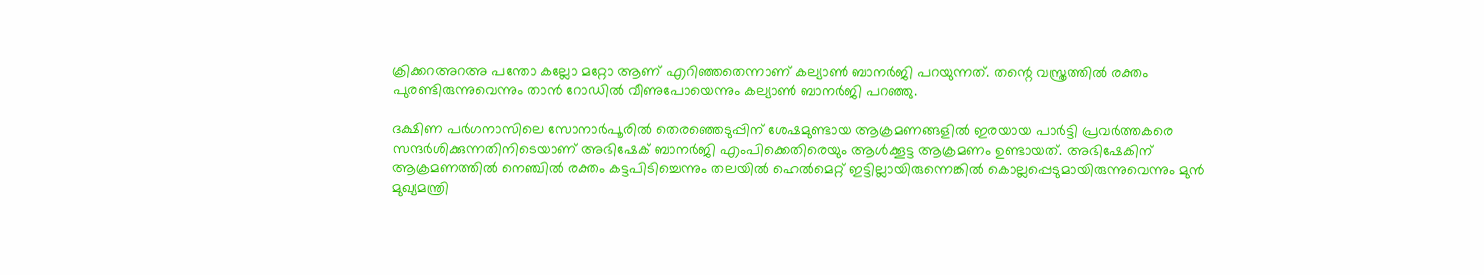ക്രിക്കറഅറഅ പന്തോ കല്ലോ മറ്റോ ആണ് എറിഞ്ഞതെന്നാണ് കല്യാണ്‍ ബാനര്‍ജി പറയുന്നത്. തന്റെ വസ്ത്രത്തില്‍ രക്തം പുരണ്ടിരുന്നുവെന്നും താന്‍ റോഡില്‍ വീണുപോയെന്നും കല്യാണ്‍ ബാനര്‍ജി പറഞ്ഞു.

ദക്ഷിണ പര്‍ഗനാസിലെ സോനാര്‍പൂരില്‍ തെരഞ്ഞെടുപ്പിന് ശേഷമുണ്ടായ ആക്രമണങ്ങളില്‍ ഇരയായ പാര്‍ട്ടി പ്രവര്‍ത്തകരെ സന്ദര്‍ശിക്കുന്നതിനിടെയാണ് അഭിഷേക് ബാനര്‍ജി എംപിക്കെതിരെയും ആള്‍ക്കൂട്ട ആക്രമണം ഉണ്ടായത്. അഭിഷേകിന് ആക്രമണത്തില്‍ നെഞ്ചില്‍ രക്തം കട്ടപിടിച്ചെന്നും തലയില്‍ ഹെല്‍മെറ്റ് ഇട്ടില്ലായിരുന്നെങ്കില്‍ കൊല്ലപ്പെടുമായിരുന്നുവെന്നും മുന്‍ മുഖ്യമന്ത്രി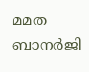മമത ബാനര്‍ജി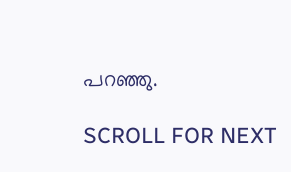പറഞ്ഞു.

SCROLL FOR NEXT